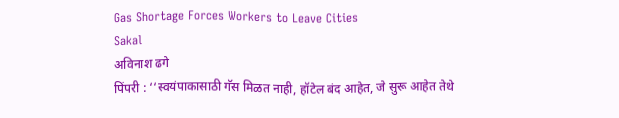Gas Shortage Forces Workers to Leave Cities
Sakal
अविनाश ढगे
पिंपरी : ‘‘स्वयंपाकासाठी गॅस मिळत नाही, हॉटेल बंद आहेत, जे सुरू आहेत तेथे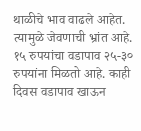थाळीचे भाव वाढले आहेत. त्यामुळे जेवणाची भ्रांत आहे. १५ रुपयांचा वडापाव २५-३० रुपयांना मिळतो आहे. काही दिवस वडापाव खाऊन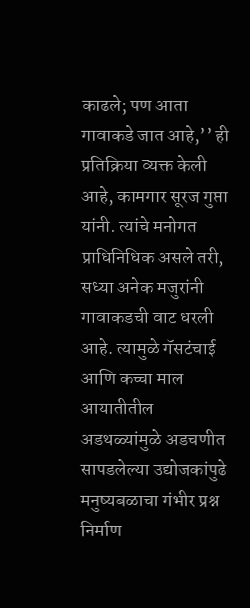काढले; पण आता गावाकडे जात आहे,’’ ही प्रतिक्रिया व्यक्त केली आहे, कामगार सूरज गुप्ता यांनी. त्यांचे मनोगत प्राधिनिधिक असले तरी, सध्या अनेक मजुरांनी गावाकडची वाट धरली आहे. त्यामुळे गॅसटंचाई आणि कच्चा माल आयातीतील अडथळ्यांमुळे अडचणीत सापडलेल्या उद्योजकांपुढे मनुष्यबळाचा गंभीर प्रश्न निर्माण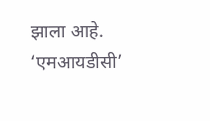झाला आहे. ‘एमआयडीसी’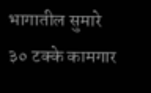भागातील सुमारे ३० टक्के कामगार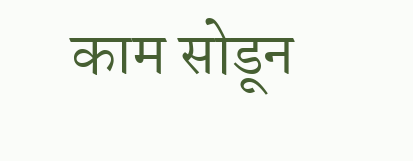काम सोडून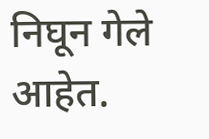निघून गेले आहेत.